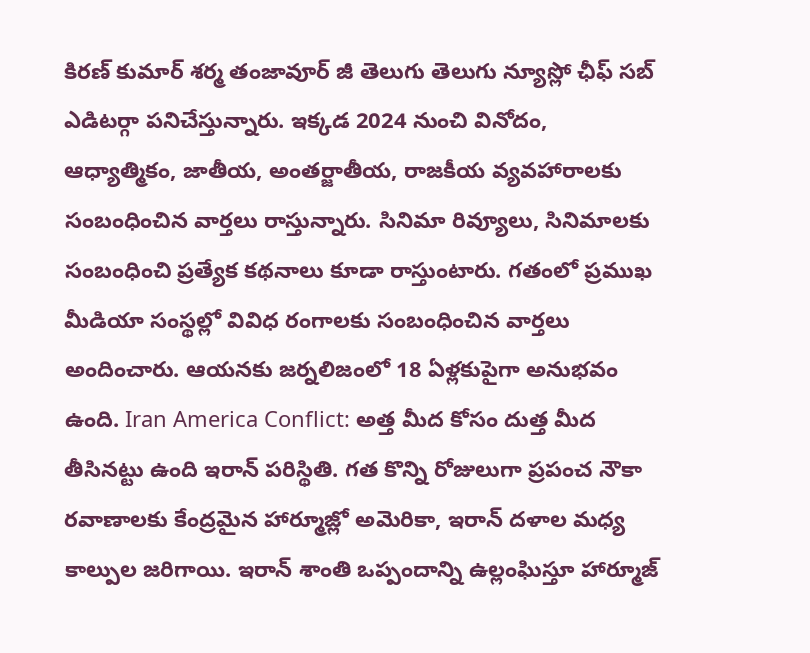కిరణ్ కుమార్ శర్మ తంజావూర్ జీ తెలుగు తెలుగు న్యూస్లో ఛీఫ్ సబ్ ఎడిటర్గా పనిచేస్తున్నారు. ఇక్కడ 2024 నుంచి వినోదం, ఆధ్యాత్మికం, జాతీయ, అంతర్జాతీయ, రాజకీయ వ్యవహారాలకు సంబంధించిన వార్తలు రాస్తున్నారు. సినిమా రివ్యూలు, సినిమాలకు సంబంధించి ప్రత్యేక కథనాలు కూడా రాస్తుంటారు. గతంలో ప్రముఖ మీడియా సంస్థల్లో వివిధ రంగాలకు సంబంధించిన వార్తలు అందించారు. ఆయనకు జర్నలిజంలో 18 ఏళ్లకుపైగా అనుభవం ఉంది. Iran America Conflict: అత్త మీద కోసం దుత్త మీద తీసినట్టు ఉంది ఇరాన్ పరిస్థితి. గత కొన్ని రోజులుగా ప్రపంచ నౌకా రవాణాలకు కేంద్రమైన హార్మూజ్లో అమెరికా, ఇరాన్ దళాల మధ్య కాల్పుల జరిగాయి. ఇరాన్ శాంతి ఒప్పందాన్ని ఉల్లంఘిస్తూ హార్మూజ్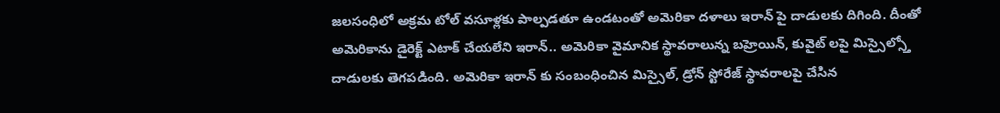జలసంధిలో అక్రమ టోల్ వసూళ్లకు పాల్పడతూ ఉండటంతో అమెరికా దళాలు ఇరాన్ పై దాడులకు దిగింది. దీంతో అమెరికాను డైరెక్ట్ ఎటాక్ చేయలేని ఇరాన్.. అమెరికా వైమానిక స్థావరాలున్న బహ్రెయిన్, కువైట్ లపై మిస్సైల్స్తో దాడులకు తెగపడింది. అమెరికా ఇరాన్ కు సంబంధించిన మిస్సైల్, డ్రోన్ స్టోరేజ్ స్థావరాలపై చేసిన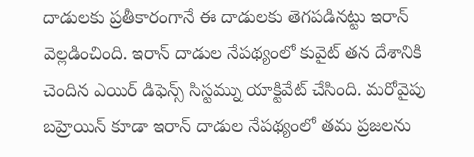దాడులకు ప్రతీకారంగానే ఈ దాడులకు తెగపడినట్టు ఇరాన్ వెల్లడించింది. ఇరాన్ దాడుల నేపథ్యంలో కువైట్ తన దేశానికి చెందిన ఎయిర్ డిఫెన్స్ సిస్టమ్ను యాక్టివేట్ చేసింది. మరోవైపు బహ్రెయిన్ కూడా ఇరాన్ దాడుల నేపథ్యంలో తమ ప్రజలను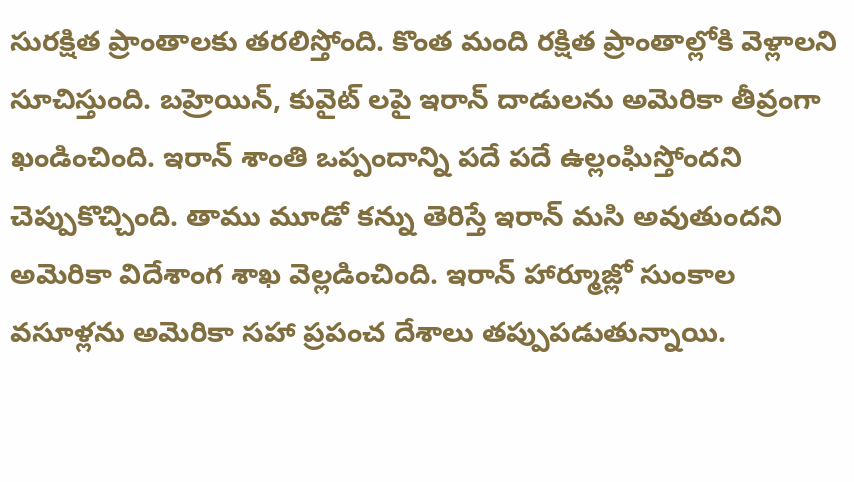సురక్షిత ప్రాంతాలకు తరలిస్తోంది. కొంత మంది రక్షిత ప్రాంతాల్లోకి వెళ్లాలని సూచిస్తుంది. బహ్రెయిన్, కువైట్ లపై ఇరాన్ దాడులను అమెరికా తీవ్రంగా ఖండించింది. ఇరాన్ శాంతి ఒప్పందాన్ని పదే పదే ఉల్లంఘిస్తోందని చెప్పుకొచ్చింది. తాము మూడో కన్ను తెరిస్తే ఇరాన్ మసి అవుతుందని అమెరికా విదేశాంగ శాఖ వెల్లడించింది. ఇరాన్ హార్మూజ్లో సుంకాల వసూళ్లను అమెరికా సహా ప్రపంచ దేశాలు తప్పుపడుతున్నాయి.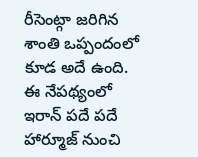రీసెంట్గా జరిగిన శాంతి ఒప్పందంలో కూడ అదే ఉంది. ఈ నేపథ్యంలో ఇరాన్ పదే పదే హార్మూజ్ నుంచి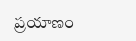ప్రయాణం